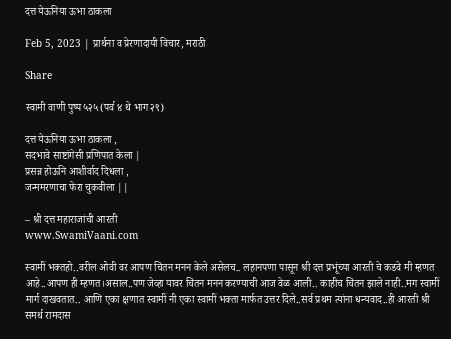दत्त येऊनिया ऊभा ठाकला

Feb 5, 2023 | प्रार्थना व प्रेरणादायी विचार, मराठी

Share

स्वामी वाणी पुष्प ५२५(पर्व ४ थे भाग २९)

दत्त येऊनिया ऊभा ठाकला ,
सदभावे साष्टांगेसी प्रणिपात केला |
प्रसन्न होऊनि आशीर्वाद दिधला ,
जन्ममरणाचा फेरा चुकवीला ||

– श्री दत्त महाराजांची आरती
www.SwamiVaani.com

स्वामीं भक्तहो..वरील ओवी वर आपण चिंतन मनन केले असेलच.. लहानपणा पासून श्री दत्त प्रभूंच्या आरती चे कडवे मी म्हणत आहे..आपण ही म्हणत।असाल..पण जेव्हा यावर चिंतन मनन करण्याची आज वेळ आली.. काहीच चिंतन झाले नाही..मग स्वामीं मार्ग दाखवतात.. आणि एका क्षणात स्वामीं नी एका स्वामीं भक्ता मार्फत उत्तर दिले..सर्व प्रथम त्यांना धन्यवाद..ही आरती श्री समर्थ रामदास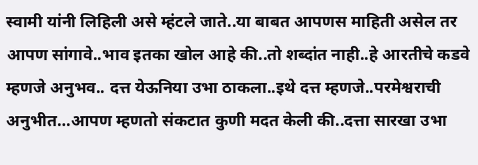स्वामी यांनी लिहिली असे म्हंटले जाते..या बाबत आपणस माहिती असेल तर आपण सांगावे..भाव इतका खोल आहे की..तो शब्दांत नाही..हे आरतीचे कडवे म्हणजे अनुभव.. दत्त येऊनिया उभा ठाकला..इथे दत्त म्हणजे..परमेश्वराची अनुभीत…आपण म्हणतो संकटात कुणी मदत केली की..दत्ता सारखा उभा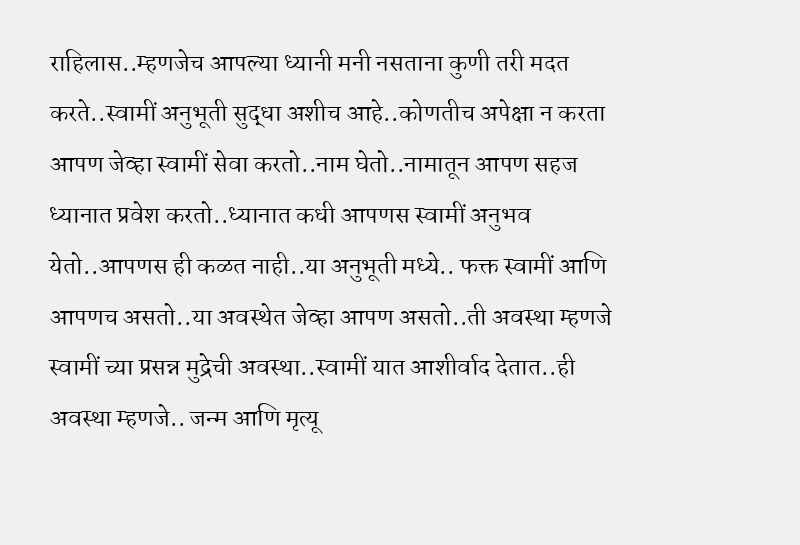राहिलास..म्हणजेच आपल्या ध्यानी मनी नसताना कुणी तरी मदत करते..स्वामीं अनुभूती सुद्धा अशीच आहे..कोणतीच अपेक्षा न करता आपण जेव्हा स्वामीं सेवा करतो..नाम घेतो..नामातून आपण सहज ध्यानात प्रवेश करतो..ध्यानात कधी आपणस स्वामीं अनुभव येतो..आपणस ही कळत नाही..या अनुभूती मध्ये.. फक्त स्वामीं आणि आपणच असतो..या अवस्थेत जेव्हा आपण असतो..ती अवस्था म्हणजे स्वामीं च्या प्रसन्न मुद्रेची अवस्था..स्वामीं यात आशीर्वाद देतात..ही अवस्था म्हणजे.. जन्म आणि मृत्यू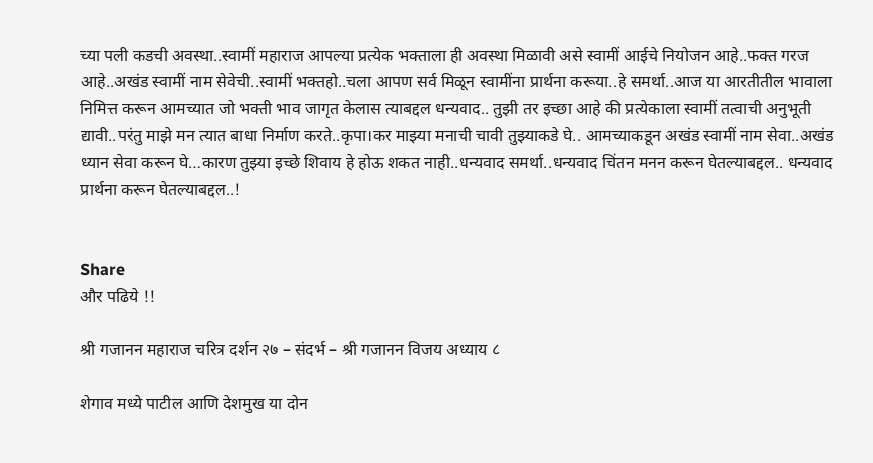च्या पली कडची अवस्था..स्वामीं महाराज आपल्या प्रत्येक भक्ताला ही अवस्था मिळावी असे स्वामीं आईचे नियोजन आहे..फक्त गरज आहे..अखंड स्वामीं नाम सेवेची..स्वामीं भक्तहो..चला आपण सर्व मिळून स्वामींना प्रार्थना करूया..हे समर्था..आज या आरतीतील भावाला निमित्त करून आमच्यात जो भक्ती भाव जागृत केलास त्याबद्दल धन्यवाद.. तुझी तर इच्छा आहे की प्रत्येकाला स्वामीं तत्वाची अनुभूती द्यावी..परंतु माझे मन त्यात बाधा निर्माण करते..कृपा।कर माझ्या मनाची चावी तुझ्याकडे घे.. आमच्याकडून अखंड स्वामीं नाम सेवा..अखंड ध्यान सेवा करून घे…कारण तुझ्या इच्छे शिवाय हे होऊ शकत नाही..धन्यवाद समर्था..धन्यवाद चिंतन मनन करून घेतल्याबद्दल.. धन्यवाद प्रार्थना करून घेतल्याबद्दल..!


Share
और पढिये !!

श्री गजानन महाराज चरित्र दर्शन २७ – संदर्भ – श्री गजानन विजय अध्याय ८

शेगाव मध्ये पाटील आणि देशमुख या दोन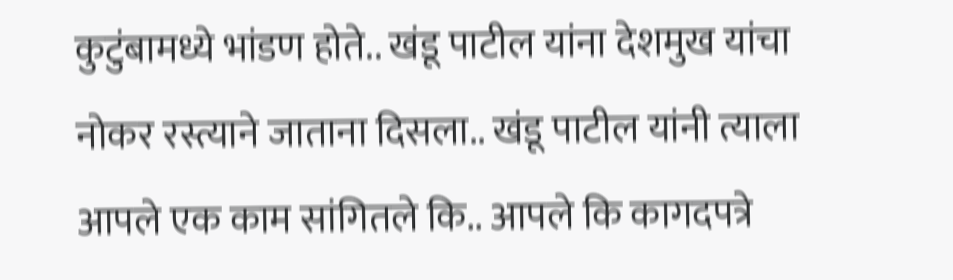कुटुंबामध्ये भांडण होते.. खंडू पाटील यांना देशमुख यांचा नोकर रस्त्याने जाताना दिसला.. खंडू पाटील यांनी त्याला आपले एक काम सांगितले कि.. आपले कि कागदपत्रे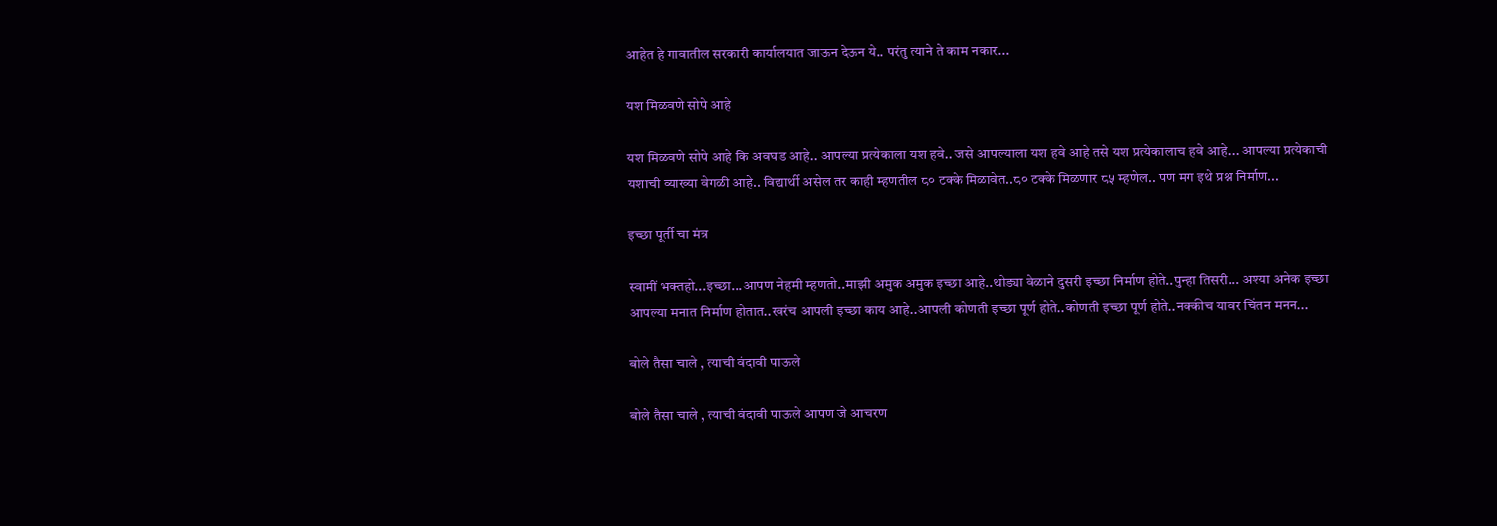आहेत हे गावातील सरकारी कार्यालयात जाऊन देऊन ये.. परंतु त्याने ते काम नकार...

यश मिळवणे सोपे आहे

यश मिळवणे सोपे आहे कि अवघड आहे.. आपल्या प्रत्येकाला यश हवे.. जसे आपल्याला यश हवे आहे तसे यश प्रत्येकालाच हवे आहे... आपल्या प्रत्येकाची यशाची व्याख्या वेगळी आहे.. विद्यार्थी असेल तर काही म्हणतील ८० टक्के मिळावेत..८० टक्के मिळणार ८५ म्हणेल.. पण मग इथे प्रश्न निर्माण...

इच्छा पूर्ती चा मंत्र

स्वामीं भक्तहो...इच्छा...आपण नेहमी म्हणतो..माझी अमुक अमुक इच्छा आहे..थोड्या वेळाने दुसरी इच्छा निर्माण होते..पुन्हा तिसरी... अश्या अनेक इच्छा आपल्या मनात निर्माण होतात..खरंच आपली इच्छा काय आहे..आपली कोणती इच्छा पूर्ण होते..कोणती इच्छा पूर्ण होते..नक्कीच यावर चिंतन मनन...

बोले तैसा चाले , त्याची वंदावी पाऊले

बोले तैसा चाले , त्याची वंदावी पाऊले आपण जे आचरण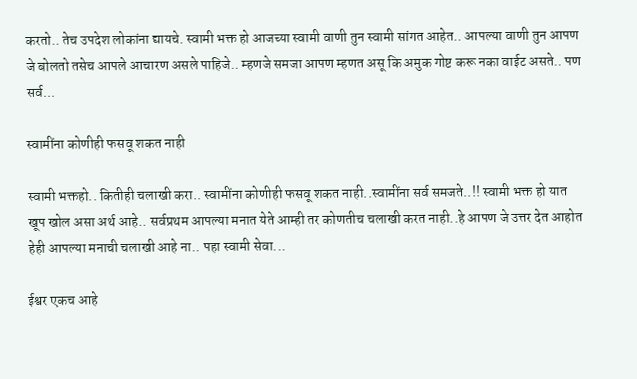करतो.. तेच उपदेश लोकांना द्यायचे. स्वामी भक्त हो आजच्या स्वामी वाणी तुन स्वामी सांगत आहेत.. आपल्या वाणी तुन आपण जे बोलतो तसेच आपले आचारण असले पाहिजे.. म्हणजे समजा आपण म्हणत असू कि अमुक गोष्ट करू नका वाईट असते.. पण सर्व...

स्वामींना कोणीही फसवू शकत नाही

स्वामी भक्तहो.. कितीही चलाखी करा.. स्वामींना कोणीही फसवू शकत नाही..स्वामींना सर्व समजते..!! स्वामी भक्त हो यात खूप खोल असा अर्थ आहे.. सर्वप्रथम आपल्या मनात येते आम्ही तर कोणतीच चलाखी करत नाही..हे आपण जे उत्तर देत आहोत हेही आपल्या मनाची चलाखी आहे ना.. पहा स्वामी सेवा...

ईश्वर एकच आहे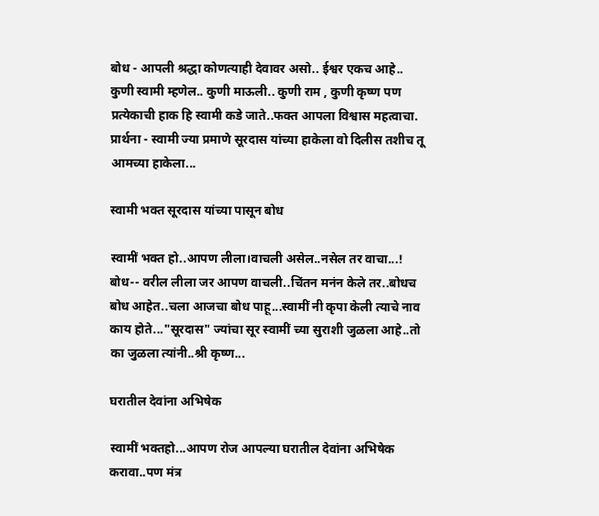बोध - आपली श्रद्धा कोणत्याही देवावर असो.. ईश्वर एकच आहे.. कुणी स्वामी म्हणेल.. कुणी माऊली.. कुणी राम , कुणी कृष्ण पण प्रत्येकाची हाक हि स्वामी कडे जाते..फक्त आपला विश्वास महत्वाचा. प्रार्थना - स्वामी ज्या प्रमाणे सूरदास यांच्या हाकेला वो दिलीस तशीच तू आमच्या हाकेला...

स्वामी भक्त सूरदास यांच्या पासून बोध

स्वामीं भक्त हो..आपण लीला।वाचली असेल..नसेल तर वाचा...! बोध-- वरील लीला जर आपण वाचली..चिंतन मनंन केले तर..बोधच बोध आहेत..चला आजचा बोध पाहू...स्वामीं नी कृपा केली त्याचे नाव काय होते..."सूरदास" ज्यांचा सूर स्वामीं च्या सुराशी जुळला आहे..तो का जुळला त्यांनी..श्री कृष्ण...

घरातील देवांना अभिषेक

स्वामीं भक्तहो...आपण रोज आपल्या घरातील देवांना अभिषेक करावा..पण मंत्र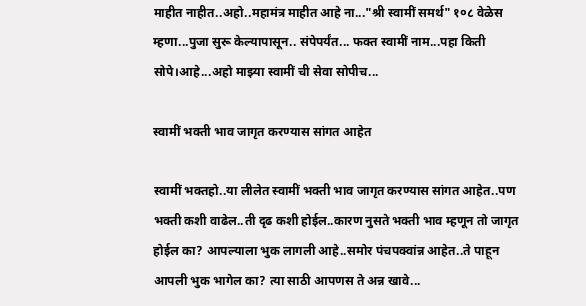माहीत नाहीत..अहो..महामंत्र माहीत आहे ना..."श्री स्वामीं समर्थ" १०८ वेळेस म्हणा...पुजा सुरू केल्यापासून.. संपेपर्यंत... फक्त स्वामीं नाम...पहा किती सोपे।आहे...अहो माझ्या स्वामीं ची सेवा सोपीच...

स्वामीं भक्ती भाव जागृत करण्यास सांगत आहेत

स्वामीं भक्तहो..या लीलेत स्वामीं भक्ती भाव जागृत करण्यास सांगत आहेत..पण भक्ती कशी वाढेल..ती दृढ कशी होईल..कारण नुसते भक्ती भाव म्हणून तो जागृत होईल का? आपल्याला भुक लागली आहे..समोर पंचपक्वांन्न आहेत..ते पाहून आपली भुक भागेल का? त्या साठी आपणस ते अन्न खावे...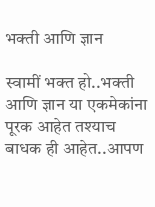भक्ती आणि ज्ञान

स्वामीं भक्त हो..भक्ती आणि ज्ञान या एकमेकांना पूरक आहेत तश्याच बाधक ही आहेत..आपण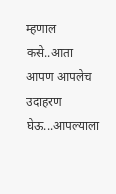म्हणाल कसे..आता आपण आपलेच उदाहरण घेऊ...आपल्याला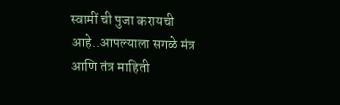स्वामीं ची पुजा करायची आहे..आपल्याला सगळे मंत्र आणि तंत्र माहिती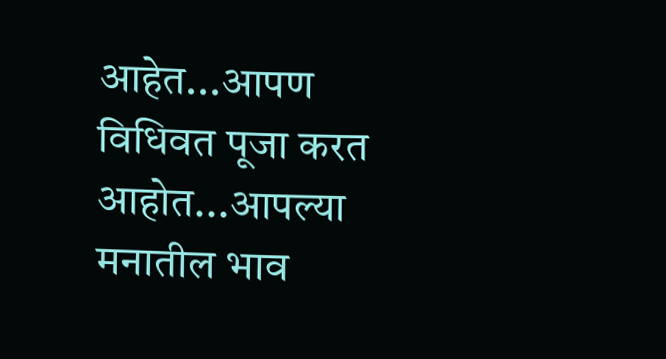आहेत...आपण विधिवत पूजा करत आहोत...आपल्या मनातील भाव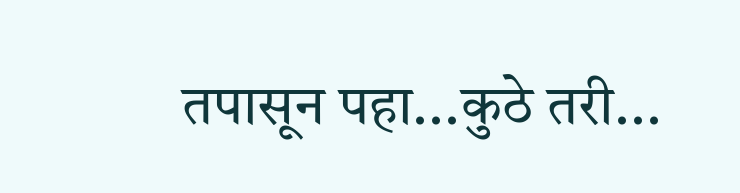तपासून पहा...कुठे तरी...